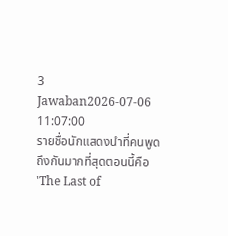3 Jawaban2026-07-06 11:07:00
รายชื่อนักแสดงนำที่คนพูดถึงกันมากที่สุดตอนนี้คือ 'The Last of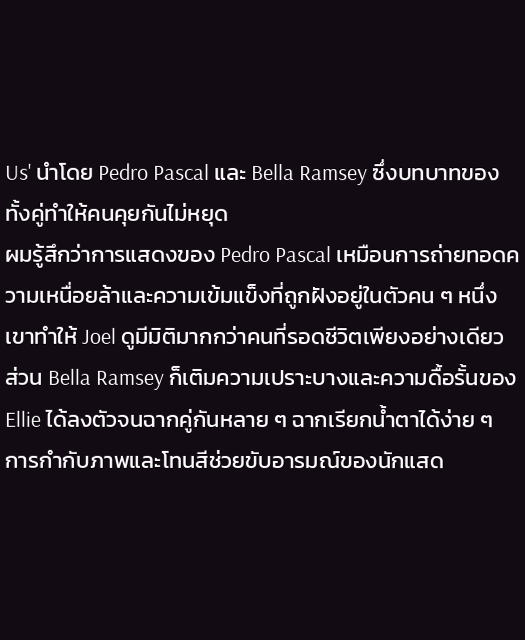Us' นำโดย Pedro Pascal และ Bella Ramsey ซึ่งบทบาทของทั้งคู่ทำให้คนคุยกันไม่หยุด
ผมรู้สึกว่าการแสดงของ Pedro Pascal เหมือนการถ่ายทอดความเหนื่อยล้าและความเข้มแข็งที่ถูกฝังอยู่ในตัวคน ๆ หนึ่ง เขาทำให้ Joel ดูมีมิติมากกว่าคนที่รอดชีวิตเพียงอย่างเดียว ส่วน Bella Ramsey ก็เติมความเปราะบางและความดื้อรั้นของ Ellie ได้ลงตัวจนฉากคู่กันหลาย ๆ ฉากเรียกน้ำตาได้ง่าย ๆ การกำกับภาพและโทนสีช่วยขับอารมณ์ของนักแสด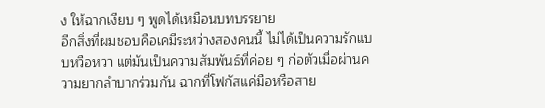ง ให้ฉากเงียบ ๆ พูดได้เหมือนบทบรรยาย
อีกสิ่งที่ผมชอบคือเคมีระหว่างสองคนนี้ ไม่ได้เป็นความรักแบบหวือหวา แต่มันเป็นความสัมพันธ์ที่ค่อย ๆ ก่อตัวเมื่อผ่านความยากลำบากร่วมกัน ฉากที่โฟกัสแค่มือหรือสาย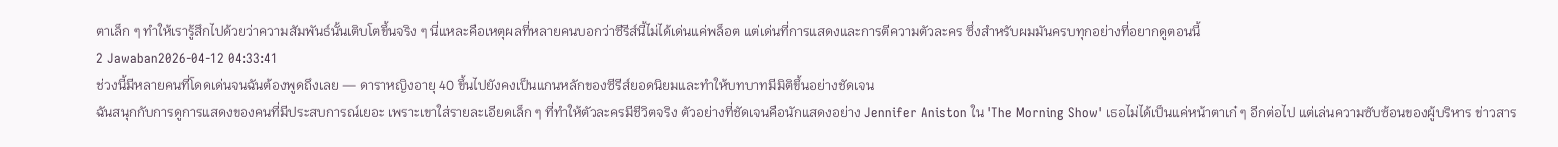ตาเล็ก ๆ ทำให้เรารู้สึกไปด้วยว่าความสัมพันธ์นั้นเติบโตขึ้นจริง ๆ นี่แหละคือเหตุผลที่หลายคนบอกว่าซีรีส์นี้ไม่ได้เด่นแค่พล็อต แต่เด่นที่การแสดงและการตีความตัวละคร ซึ่งสำหรับผมมันครบทุกอย่างที่อยากดูตอนนี้
2 Jawaban2026-04-12 04:33:41
ช่วงนี้มีหลายคนที่โดดเด่นจนฉันต้องพูดถึงเลย — ดาราหญิงอายุ 40 ขึ้นไปยังคงเป็นแกนหลักของซีรีส์ยอดนิยมและทำให้บทบาทมีมิติขึ้นอย่างชัดเจน
ฉันสนุกกับการดูการแสดงของคนที่มีประสบการณ์เยอะ เพราะเขาใส่รายละเอียดเล็ก ๆ ที่ทำให้ตัวละครมีชีวิตจริง ตัวอย่างที่ชัดเจนคือนักแสดงอย่าง Jennifer Aniston ใน 'The Morning Show' เธอไม่ได้เป็นแค่หน้าตาเก๋ ๆ อีกต่อไป แต่เล่นความซับซ้อนของผู้บริหาร ข่าวสาร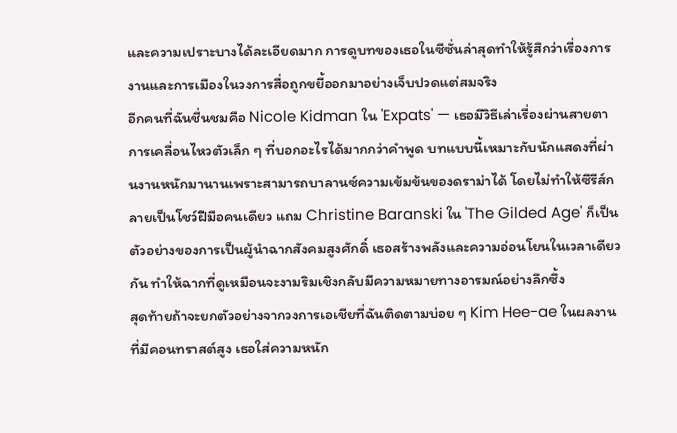และความเปราะบางได้ละเอียดมาก การดูบทของเธอในซีซั่นล่าสุดทำให้รู้สึกว่าเรื่องการงานและการเมืองในวงการสื่อถูกขยี้ออกมาอย่างเจ็บปวดแต่สมจริง
อีกคนที่ฉันชื่นชมคือ Nicole Kidman ใน 'Expats' — เธอมีวิธีเล่าเรื่องผ่านสายตา การเคลื่อนไหวตัวเล็ก ๆ ที่บอกอะไรได้มากกว่าคำพูด บทแบบนี้เหมาะกับนักแสดงที่ผ่านงานหนักมานานเพราะสามารถบาลานซ์ความเข้มข้นของดราม่าได้ โดยไม่ทำให้ซีรีส์กลายเป็นโชว์ฝีมือคนเดียว แถม Christine Baranski ใน 'The Gilded Age' ก็เป็นตัวอย่างของการเป็นผู้นำฉากสังคมสูงศักดิ์ เธอสร้างพลังและความอ่อนโยนในเวลาเดียวกัน ทำให้ฉากที่ดูเหมือนจะงามริมเชิงกลับมีความหมายทางอารมณ์อย่างลึกซึ้ง
สุดท้ายถ้าจะยกตัวอย่างจากวงการเอเชียที่ฉันติดตามบ่อย ๆ Kim Hee-ae ในผลงานที่มีคอนทราสต์สูง เธอใส่ความหนัก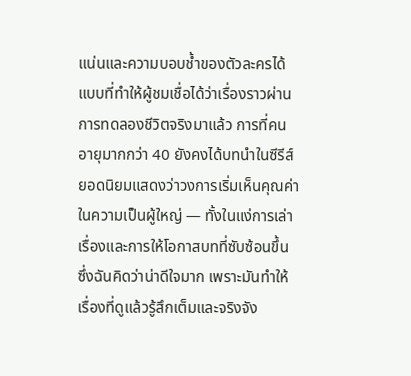แน่นและความบอบช้ำของตัวละครได้แบบที่ทำให้ผู้ชมเชื่อได้ว่าเรื่องราวผ่านการทดลองชีวิตจริงมาแล้ว การที่คนอายุมากกว่า 40 ยังคงได้บทนำในซีรีส์ยอดนิยมแสดงว่าวงการเริ่มเห็นคุณค่าในความเป็นผู้ใหญ่ — ทั้งในแง่การเล่าเรื่องและการให้โอกาสบทที่ซับซ้อนขึ้น ซึ่งฉันคิดว่าน่าดีใจมาก เพราะมันทำให้เรื่องที่ดูแล้วรู้สึกเต็มและจริงจัง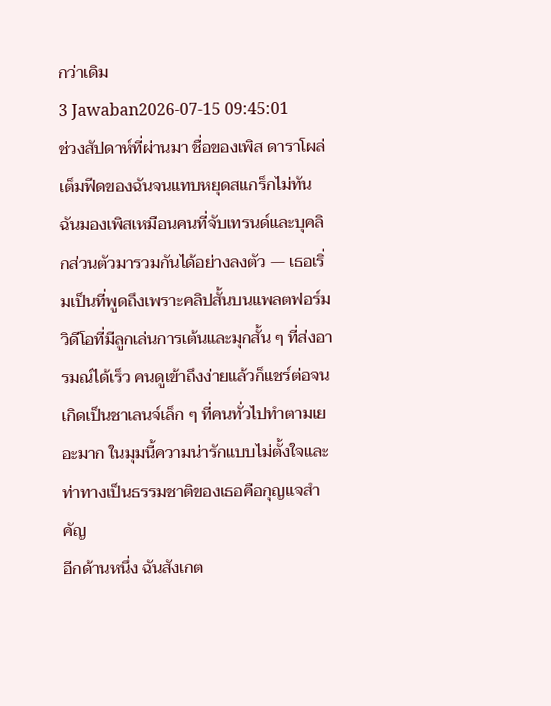กว่าเดิม
3 Jawaban2026-07-15 09:45:01
ช่วงสัปดาห์ที่ผ่านมา ชื่อของเพิส ดาราโผล่เต็มฟีดของฉันจนแทบหยุดสแกร็กไม่ทัน
ฉันมองเพิสเหมือนคนที่จับเทรนด์และบุคลิกส่วนตัวมารวมกันได้อย่างลงตัว — เธอเริ่มเป็นที่พูดถึงเพราะคลิปสั้นบนแพลตฟอร์มวิดีโอที่มีลูกเล่นการเต้นและมุกสั้น ๆ ที่ส่งอารมณ์ได้เร็ว คนดูเข้าถึงง่ายแล้วก็แชร์ต่อจนเกิดเป็นชาเลนจ์เล็ก ๆ ที่คนทั่วไปทำตามเยอะมาก ในมุมนี้ความน่ารักแบบไม่ตั้งใจและท่าทางเป็นธรรมชาติของเธอคือกุญแจสำคัญ
อีกด้านหนึ่ง ฉันสังเกต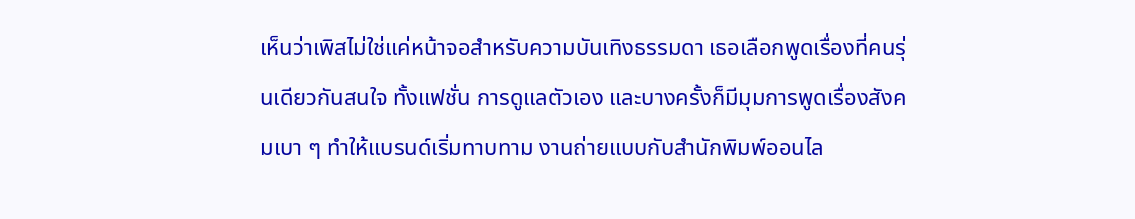เห็นว่าเพิสไม่ใช่แค่หน้าจอสำหรับความบันเทิงธรรมดา เธอเลือกพูดเรื่องที่คนรุ่นเดียวกันสนใจ ทั้งแฟชั่น การดูแลตัวเอง และบางครั้งก็มีมุมการพูดเรื่องสังคมเบา ๆ ทำให้แบรนด์เริ่มทาบทาม งานถ่ายแบบกับสำนักพิมพ์ออนไล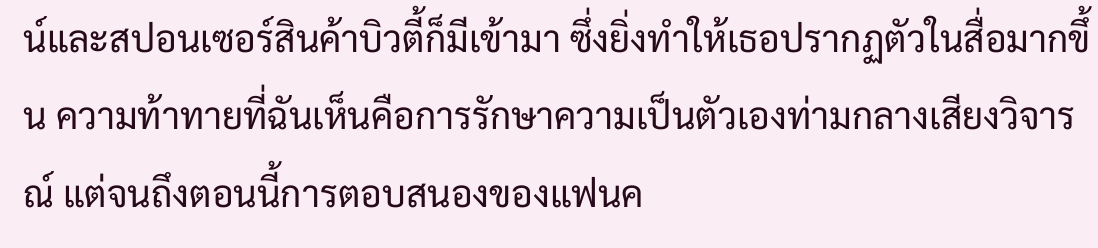น์และสปอนเซอร์สินค้าบิวตี้ก็มีเข้ามา ซึ่งยิ่งทำให้เธอปรากฏตัวในสื่อมากขึ้น ความท้าทายที่ฉันเห็นคือการรักษาความเป็นตัวเองท่ามกลางเสียงวิจารณ์ แต่จนถึงตอนนี้การตอบสนองของแฟนค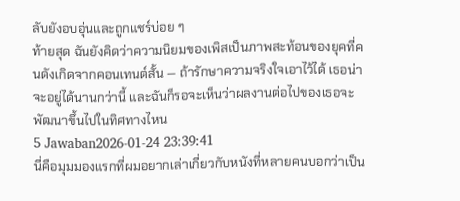ลับยังอบอุ่นและถูกแชร์บ่อย ๆ
ท้ายสุด ฉันยังคิดว่าความนิยมของเพิสเป็นภาพสะท้อนของยุคที่คนดังเกิดจากคอนเทนต์สั้น — ถ้ารักษาความจริงใจเอาไว้ได้ เธอน่าจะอยู่ได้นานกว่านี้ และฉันก็รอจะเห็นว่าผลงานต่อไปของเธอจะพัฒนาขึ้นไปในทิศทางไหน
5 Jawaban2026-01-24 23:39:41
นี่คือมุมมองแรกที่ผมอยากเล่าเกี่ยวกับหนังที่หลายคนบอกว่าเป็น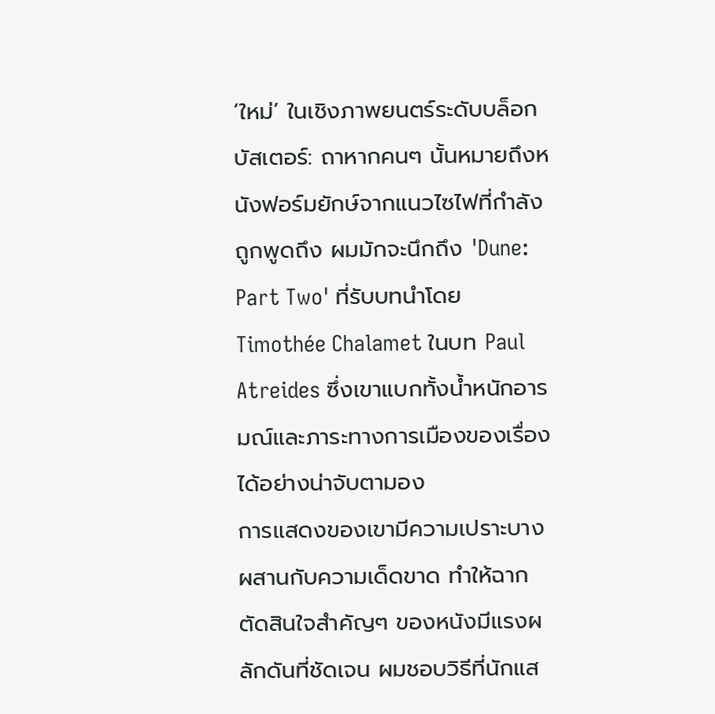‘ใหม่’ ในเชิงภาพยนตร์ระดับบล็อกบัสเตอร์: ถาหากคนๆ นั้นหมายถึงหนังฟอร์มยักษ์จากแนวไซไฟที่กำลังถูกพูดถึง ผมมักจะนึกถึง 'Dune: Part Two' ที่รับบทนำโดย Timothée Chalamet ในบท Paul Atreides ซึ่งเขาแบกทั้งน้ำหนักอารมณ์และภาระทางการเมืองของเรื่องได้อย่างน่าจับตามอง
การแสดงของเขามีความเปราะบางผสานกับความเด็ดขาด ทำให้ฉากตัดสินใจสำคัญๆ ของหนังมีแรงผลักดันที่ชัดเจน ผมชอบวิธีที่นักแส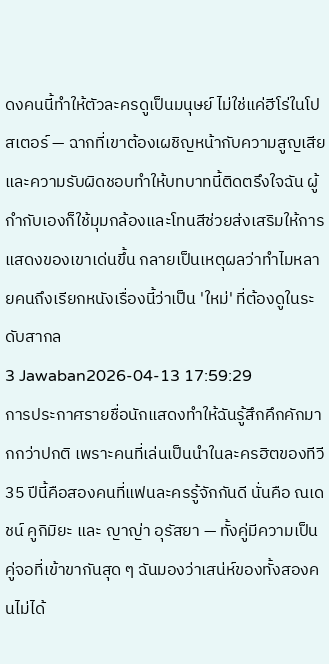ดงคนนี้ทำให้ตัวละครดูเป็นมนุษย์ ไม่ใช่แค่ฮีโร่ในโปสเตอร์ — ฉากที่เขาต้องเผชิญหน้ากับความสูญเสียและความรับผิดชอบทำให้บทบาทนี้ติดตรึงใจฉัน ผู้กำกับเองก็ใช้มุมกล้องและโทนสีช่วยส่งเสริมให้การแสดงของเขาเด่นขึ้น กลายเป็นเหตุผลว่าทำไมหลายคนถึงเรียกหนังเรื่องนี้ว่าเป็น 'ใหม่' ที่ต้องดูในระดับสากล
3 Jawaban2026-04-13 17:59:29
การประกาศรายชื่อนักแสดงทำให้ฉันรู้สึกคึกคักมากกว่าปกติ เพราะคนที่เล่นเป็นนำในละครฮิตของทีวี 35 ปีนี้คือสองคนที่แฟนละครรู้จักกันดี นั่นคือ ณเดชน์ คูกิมิยะ และ ญาญ่า อุรัสยา — ทั้งคู่มีความเป็นคู่จอที่เข้าขากันสุด ๆ ฉันมองว่าเสน่ห์ของทั้งสองคนไม่ได้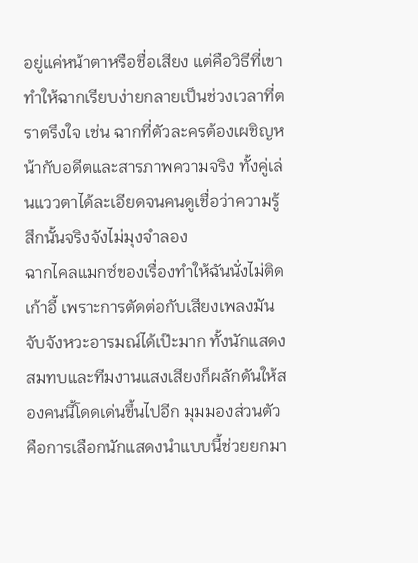อยู่แค่หน้าตาหรือชื่อเสียง แต่คือวิธีที่เขาทำให้ฉากเรียบง่ายกลายเป็นช่วงเวลาที่ตราตรึงใจ เช่น ฉากที่ตัวละครต้องเผชิญหน้ากับอดีตและสารภาพความจริง ทั้งคู่เล่นแววตาได้ละเอียดจนคนดูเชื่อว่าความรู้สึกนั้นจริงจังไม่มุงจำลอง
ฉากไคลแมกซ์ของเรื่องทำให้ฉันนั่งไม่ติดเก้าอี้ เพราะการตัดต่อกับเสียงเพลงมันจับจังหวะอารมณ์ได้เป๊ะมาก ทั้งนักแสดงสมทบและทีมงานแสงเสียงก็ผลักดันให้สองคนนี้โดดเด่นขึ้นไปอีก มุมมองส่วนตัวคือการเลือกนักแสดงนำแบบนี้ช่วยยกมา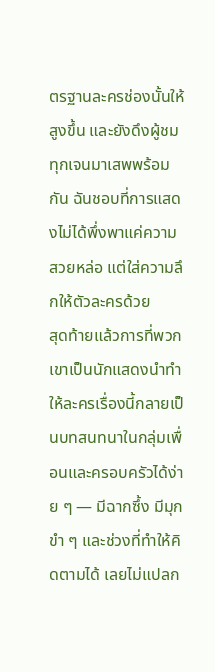ตรฐานละครช่องนั้นให้สูงขึ้น และยังดึงผู้ชมทุกเจนมาเสพพร้อมกัน ฉันชอบที่การแสดงไม่ได้พึ่งพาแค่ความสวยหล่อ แต่ใส่ความลึกให้ตัวละครด้วย
สุดท้ายแล้วการที่พวกเขาเป็นนักแสดงนำทำให้ละครเรื่องนี้กลายเป็นบทสนทนาในกลุ่มเพื่อนและครอบครัวได้ง่าย ๆ — มีฉากซึ้ง มีมุกขำ ๆ และช่วงที่ทำให้คิดตามได้ เลยไม่แปลก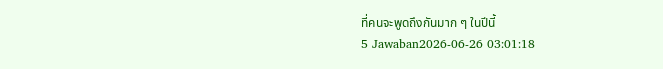ที่คนจะพูดถึงกันมาก ๆ ในปีนี้
5 Jawaban2026-06-26 03:01:18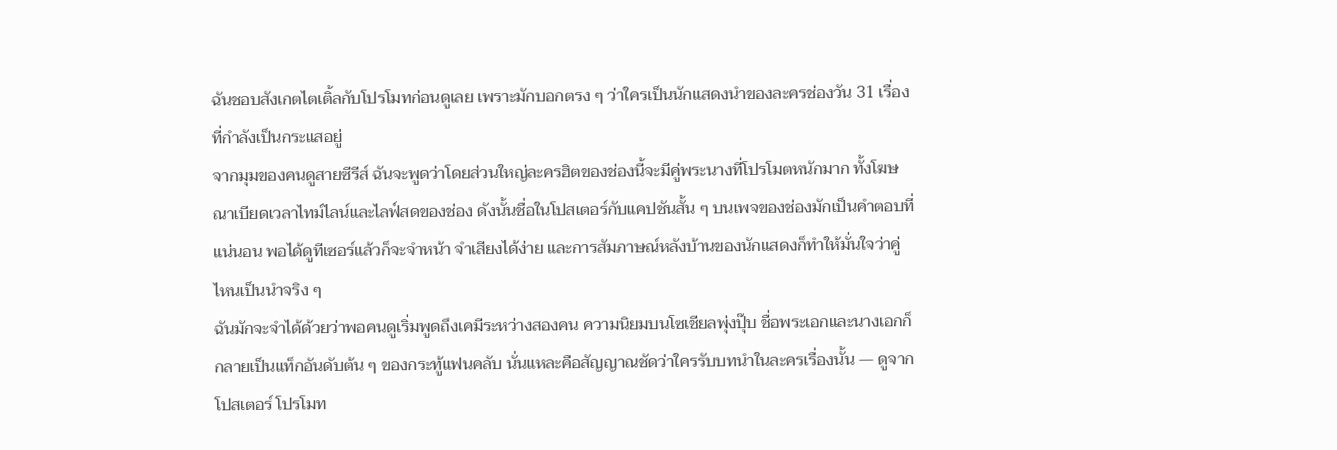ฉันชอบสังเกตไตเติ้ลกับโปรโมทก่อนดูเลย เพราะมักบอกตรง ๆ ว่าใครเป็นนักแสดงนำของละครช่องวัน 31 เรื่องที่กำลังเป็นกระแสอยู่
จากมุมของคนดูสายซีรีส์ ฉันจะพูดว่าโดยส่วนใหญ่ละครฮิตของช่องนี้จะมีคู่พระนางที่โปรโมตหนักมาก ทั้งโฆษณาเบียดเวลาไทม์ไลน์และไลฟ์สดของช่อง ดังนั้นชื่อในโปสเตอร์กับแคปชันสั้น ๆ บนเพจของช่องมักเป็นคำตอบที่แน่นอน พอได้ดูทีเซอร์แล้วก็จะจำหน้า จำเสียงได้ง่าย และการสัมภาษณ์หลังบ้านของนักแสดงก็ทำให้มั่นใจว่าคู่ไหนเป็นนำจริง ๆ
ฉันมักจะจำได้ด้วยว่าพอคนดูเริ่มพูดถึงเคมีระหว่างสองคน ความนิยมบนโซเชียลพุ่งปุ๊บ ชื่อพระเอกและนางเอกก็กลายเป็นแท็กอันดับต้น ๆ ของกระทู้แฟนคลับ นั่นแหละคือสัญญาณชัดว่าใครรับบทนำในละครเรื่องนั้น — ดูจากโปสเตอร์ โปรโมท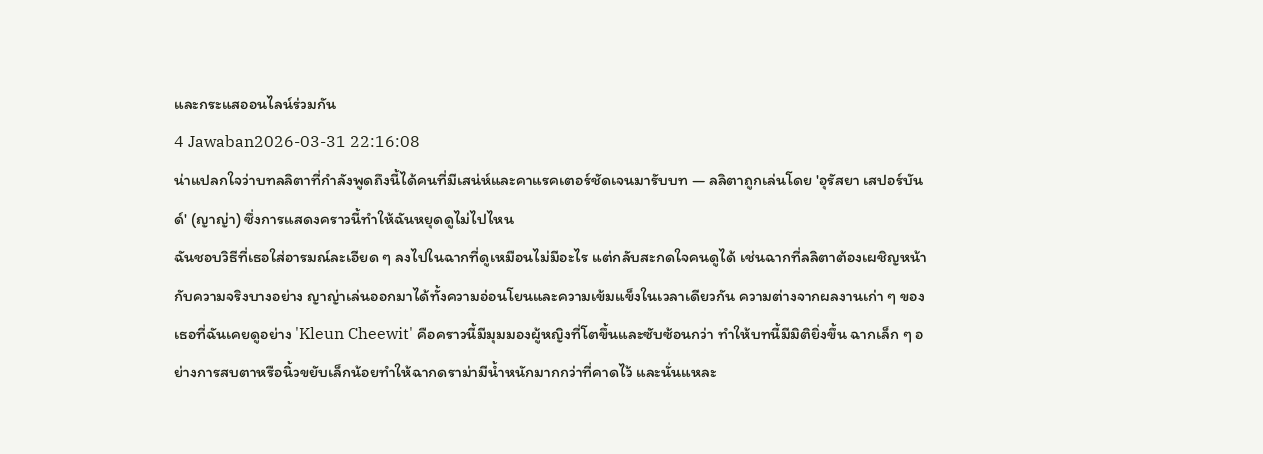และกระแสออนไลน์ร่วมกัน
4 Jawaban2026-03-31 22:16:08
น่าแปลกใจว่าบทลลิตาที่กำลังพูดถึงนี้ได้คนที่มีเสน่ห์และคาแรคเตอร์ชัดเจนมารับบท — ลลิตาถูกเล่นโดย 'อุรัสยา เสปอร์บันด์' (ญาญ่า) ซึ่งการแสดงคราวนี้ทำให้ฉันหยุดดูไม่ไปไหน
ฉันชอบวิธีที่เธอใส่อารมณ์ละเอียด ๆ ลงไปในฉากที่ดูเหมือนไม่มีอะไร แต่กลับสะกดใจคนดูได้ เช่นฉากที่ลลิตาต้องเผชิญหน้ากับความจริงบางอย่าง ญาญ่าเล่นออกมาได้ทั้งความอ่อนโยนและความเข้มแข็งในเวลาเดียวกัน ความต่างจากผลงานเก่า ๆ ของเธอที่ฉันเคยดูอย่าง 'Kleun Cheewit' คือคราวนี้มีมุมมองผู้หญิงที่โตขึ้นและซับซ้อนกว่า ทำให้บทนี้มีมิติยิ่งขึ้น ฉากเล็ก ๆ อย่างการสบตาหรือนิ้วขยับเล็กน้อยทำให้ฉากดราม่ามีน้ำหนักมากกว่าที่คาดไว้ และนั่นแหละ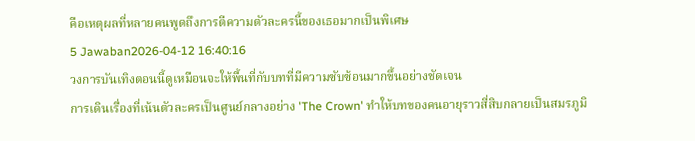คือเหตุผลที่หลายคนพูดถึงการตีความตัวละครนี้ของเธอมากเป็นพิเศษ
5 Jawaban2026-04-12 16:40:16
วงการบันเทิงตอนนี้ดูเหมือนจะให้พื้นที่กับบทที่มีความซับซ้อนมากขึ้นอย่างชัดเจน
การเดินเรื่องที่เน้นตัวละครเป็นศูนย์กลางอย่าง 'The Crown' ทำให้บทของคนอายุราวสี่สิบกลายเป็นสมรภูมิ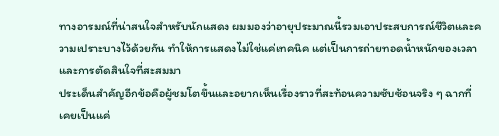ทางอารมณ์ที่น่าสนใจสำหรับนักแสดง ผมมองว่าอายุประมาณนี้รวมเอาประสบการณ์ชีวิตและความเปราะบางไว้ด้วยกัน ทำให้การแสดงไม่ใช่แค่เทคนิค แต่เป็นการถ่ายทอดน้ำหนักของเวลาและการตัดสินใจที่สะสมมา
ประเด็นสำคัญอีกข้อคือผู้ชมโตขึ้นและอยากเห็นเรื่องราวที่สะท้อนความซับซ้อนจริง ๆ ฉากที่เคยเป็นแค่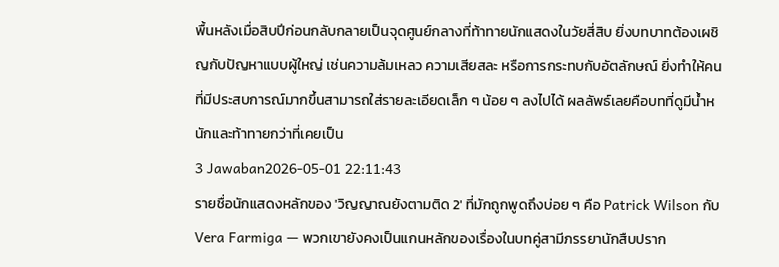พื้นหลังเมื่อสิบปีก่อนกลับกลายเป็นจุดศูนย์กลางที่ท้าทายนักแสดงในวัยสี่สิบ ยิ่งบทบาทต้องเผชิญกับปัญหาแบบผู้ใหญ่ เช่นความล้มเหลว ความเสียสละ หรือการกระทบกับอัตลักษณ์ ยิ่งทำให้คนที่มีประสบการณ์มากขึ้นสามารถใส่รายละเอียดเล็ก ๆ น้อย ๆ ลงไปได้ ผลลัพธ์เลยคือบทที่ดูมีน้ำหนักและท้าทายกว่าที่เคยเป็น
3 Jawaban2026-05-01 22:11:43
รายชื่อนักแสดงหลักของ 'วิญญาณยังตามติด 2' ที่มักถูกพูดถึงบ่อย ๆ คือ Patrick Wilson กับ Vera Farmiga — พวกเขายังคงเป็นแกนหลักของเรื่องในบทคู่สามีภรรยานักสืบปราก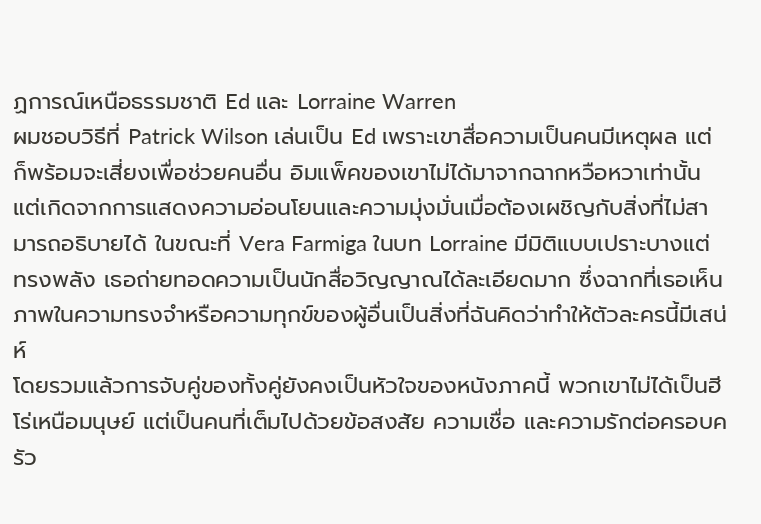ฏการณ์เหนือธรรมชาติ Ed และ Lorraine Warren
ผมชอบวิธีที่ Patrick Wilson เล่นเป็น Ed เพราะเขาสื่อความเป็นคนมีเหตุผล แต่ก็พร้อมจะเสี่ยงเพื่อช่วยคนอื่น อิมแพ็คของเขาไม่ได้มาจากฉากหวือหวาเท่านั้น แต่เกิดจากการแสดงความอ่อนโยนและความมุ่งมั่นเมื่อต้องเผชิญกับสิ่งที่ไม่สามารถอธิบายได้ ในขณะที่ Vera Farmiga ในบท Lorraine มีมิติแบบเปราะบางแต่ทรงพลัง เธอถ่ายทอดความเป็นนักสื่อวิญญาณได้ละเอียดมาก ซึ่งฉากที่เธอเห็นภาพในความทรงจำหรือความทุกข์ของผู้อื่นเป็นสิ่งที่ฉันคิดว่าทำให้ตัวละครนี้มีเสน่ห์
โดยรวมแล้วการจับคู่ของทั้งคู่ยังคงเป็นหัวใจของหนังภาคนี้ พวกเขาไม่ได้เป็นฮีโร่เหนือมนุษย์ แต่เป็นคนที่เต็มไปด้วยข้อสงสัย ความเชื่อ และความรักต่อครอบครัว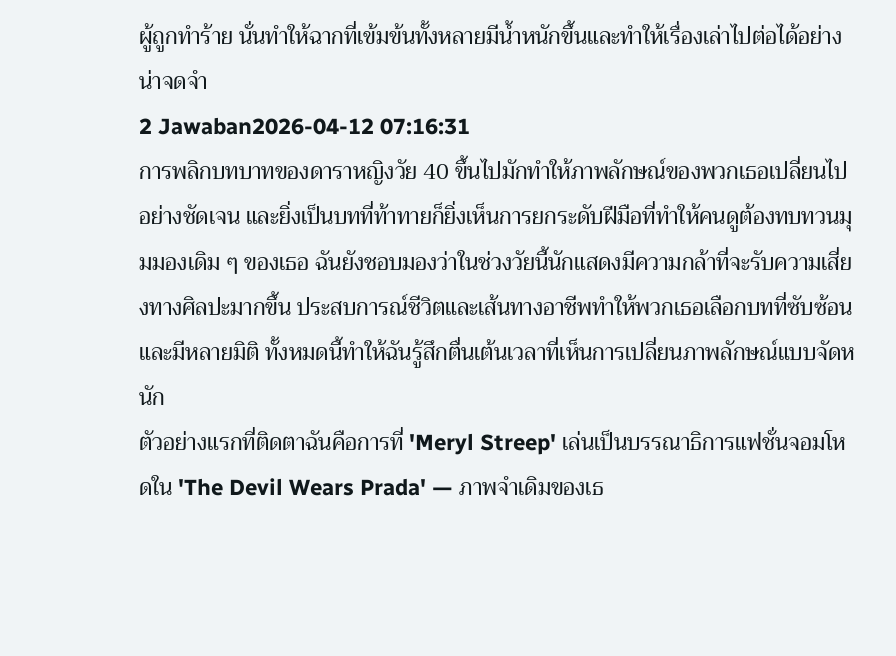ผู้ถูกทำร้าย นั่นทำให้ฉากที่เข้มข้นทั้งหลายมีน้ำหนักขึ้นและทำให้เรื่องเล่าไปต่อได้อย่างน่าจดจำ
2 Jawaban2026-04-12 07:16:31
การพลิกบทบาทของดาราหญิงวัย 40 ขึ้นไปมักทำให้ภาพลักษณ์ของพวกเธอเปลี่ยนไปอย่างชัดเจน และยิ่งเป็นบทที่ท้าทายก็ยิ่งเห็นการยกระดับฝีมือที่ทำให้คนดูต้องทบทวนมุมมองเดิม ๆ ของเธอ ฉันยังชอบมองว่าในช่วงวัยนี้นักแสดงมีความกล้าที่จะรับความเสี่ยงทางศิลปะมากขึ้น ประสบการณ์ชีวิตและเส้นทางอาชีพทำให้พวกเธอเลือกบทที่ซับซ้อนและมีหลายมิติ ทั้งหมดนี้ทำให้ฉันรู้สึกตื่นเต้นเวลาที่เห็นการเปลี่ยนภาพลักษณ์แบบจัดหนัก
ตัวอย่างแรกที่ติดตาฉันคือการที่ 'Meryl Streep' เล่นเป็นบรรณาธิการแฟชั่นจอมโหดใน 'The Devil Wears Prada' — ภาพจำเดิมของเธ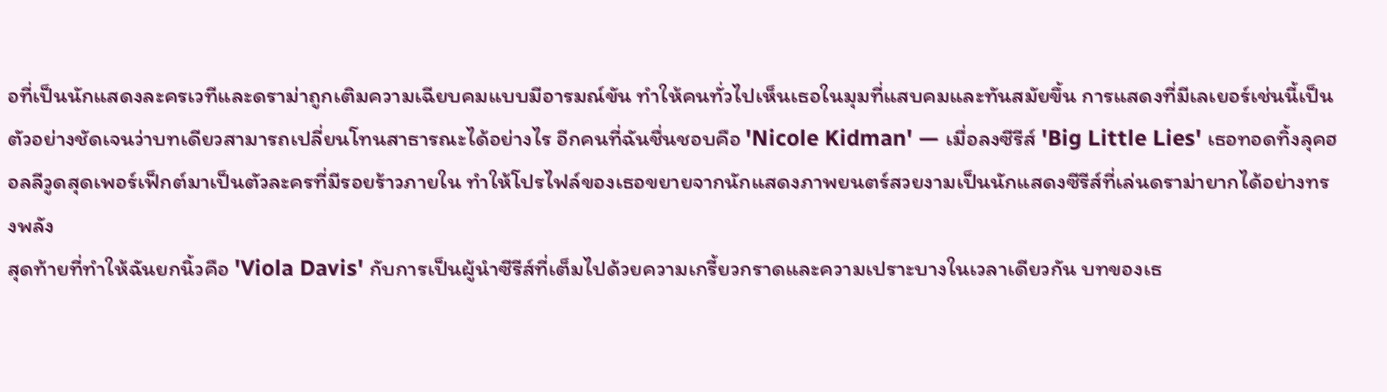อที่เป็นนักแสดงละครเวทีและดราม่าถูกเติมความเฉียบคมแบบมีอารมณ์ขัน ทำให้คนทั่วไปเห็นเธอในมุมที่แสบคมและทันสมัยขึ้น การแสดงที่มีเลเยอร์เช่นนี้เป็นตัวอย่างชัดเจนว่าบทเดียวสามารถเปลี่ยนโทนสาธารณะได้อย่างไร อีกคนที่ฉันชื่นชอบคือ 'Nicole Kidman' — เมื่อลงซีรีส์ 'Big Little Lies' เธอทอดทิ้งลุคฮอลลีวูดสุดเพอร์เฟ็กต์มาเป็นตัวละครที่มีรอยร้าวภายใน ทำให้โปรไฟล์ของเธอขยายจากนักแสดงภาพยนตร์สวยงามเป็นนักแสดงซีรีส์ที่เล่นดราม่ายากได้อย่างทรงพลัง
สุดท้ายที่ทำให้ฉันยกนิ้วคือ 'Viola Davis' กับการเป็นผู้นำซีรีส์ที่เต็มไปด้วยความเกรี้ยวกราดและความเปราะบางในเวลาเดียวกัน บทของเธ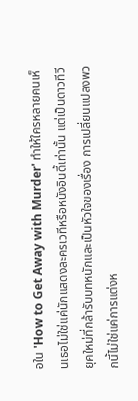อใน 'How to Get Away with Murder' ทำให้ใครหลายคนเห็นเธอไม่ใช่แค่นักแสดงละครเวทีหรือหนังอินดี้เท่านั้น แต่เป็นดาวทีวียุคใหม่ที่กล้ารับบทหนักและเป็นหัวใจของเรื่อง การเปลี่ยนแปลงพวกนี้ไม่ใช่แค่การแต่งห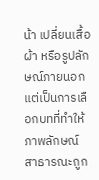น้า เปลี่ยนเสื้อผ้า หรือรูปลักษณ์ภายนอก แต่เป็นการเลือกบทที่ทำให้ภาพลักษณ์สาธารณะถูก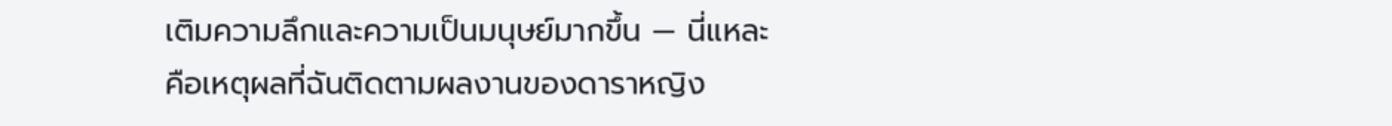เติมความลึกและความเป็นมนุษย์มากขึ้น — นี่แหละคือเหตุผลที่ฉันติดตามผลงานของดาราหญิง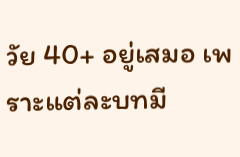วัย 40+ อยู่เสมอ เพราะแต่ละบทมี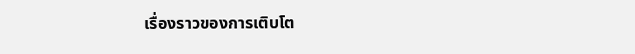เรื่องราวของการเติบโต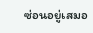ซ่อนอยู่เสมอ